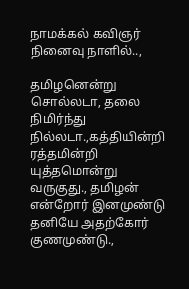நாமக்கல் கவிஞர் நினைவு நாளில்..,

தமிழனென்று சொல்லடா, தலை நிமிர்ந்து நில்லடா.,கத்தியின்றி ரத்தமின்றி யுத்தமொன்று வருகுது., தமிழன் என்றோர் இனமுண்டு தனியே அதற்கோர் குணமுண்டு.,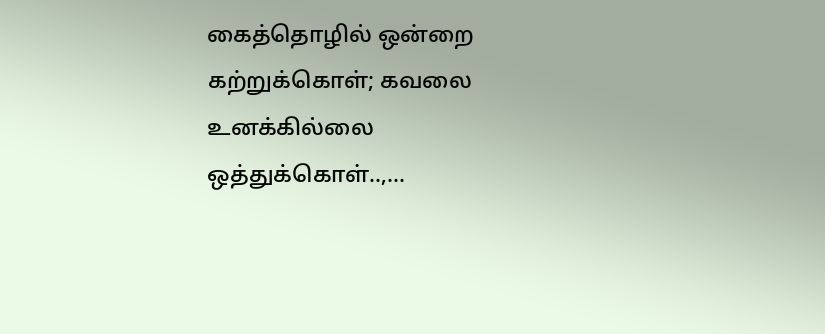கைத்தொழில் ஒன்றை கற்றுக்கொள்; கவலை உனக்கில்லை ஒத்துக்கொள்..,…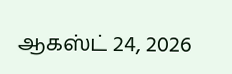ஆகஸ்ட் 24, 2026